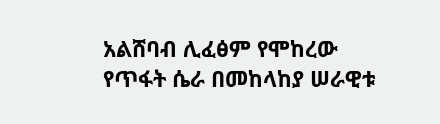አልሸባብ ሊፈፅም የሞከረው የጥፋት ሴራ በመከላከያ ሠራዊቱ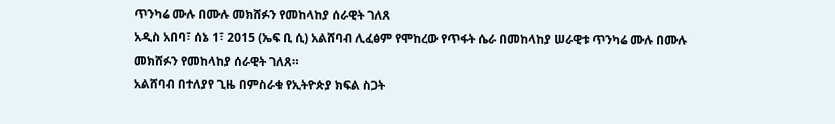ጥንካሬ ሙሉ በሙሉ መክሸፉን የመከላከያ ሰራዊት ገለጸ
አዲስ አበባ፣ ሰኔ 1፣ 2015 (ኤፍ ቢ ሲ) አልሸባብ ሊፈፅም የሞከረው የጥፋት ሴራ በመከላከያ ሠራዊቱ ጥንካሬ ሙሉ በሙሉ መክሸፉን የመከላከያ ሰራዊት ገለጸ።
አልሸባብ በተለያየ ጊዜ በምስራቁ የኢትዮጵያ ክፍል ስጋት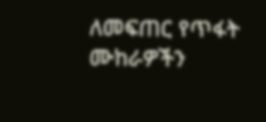ለመፍጠር የጥፋት ሙከራዎችን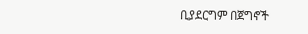ቢያደርግም በጀግኖች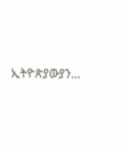ኢትዮጵያውያን…